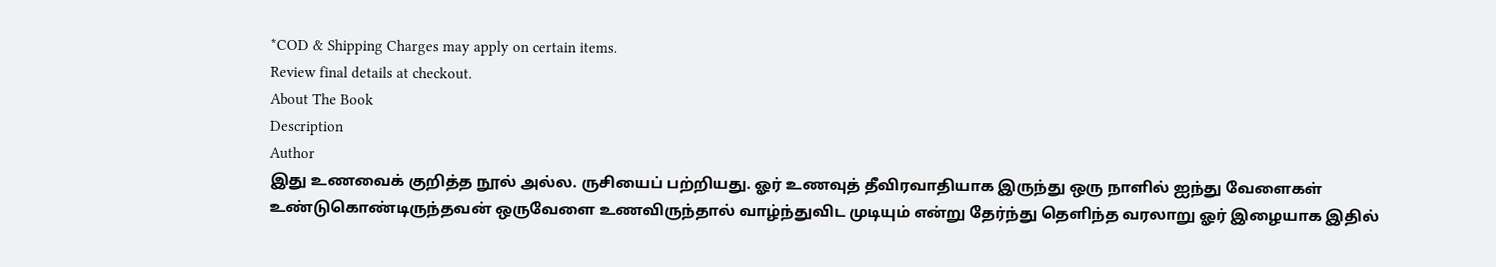*COD & Shipping Charges may apply on certain items.
Review final details at checkout.
About The Book
Description
Author
இது உணவைக் குறித்த நூல் அல்ல. ருசியைப் பற்றியது. ஓர் உணவுத் தீவிரவாதியாக இருந்து ஒரு நாளில் ஐந்து வேளைகள் உண்டுகொண்டிருந்தவன் ஒருவேளை உணவிருந்தால் வாழ்ந்துவிட முடியும் என்று தேர்ந்து தெளிந்த வரலாறு ஓர் இழையாக இதில்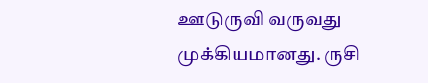ஊடுருவி வருவது முக்கியமானது. ருசி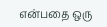என்பதை ஒரு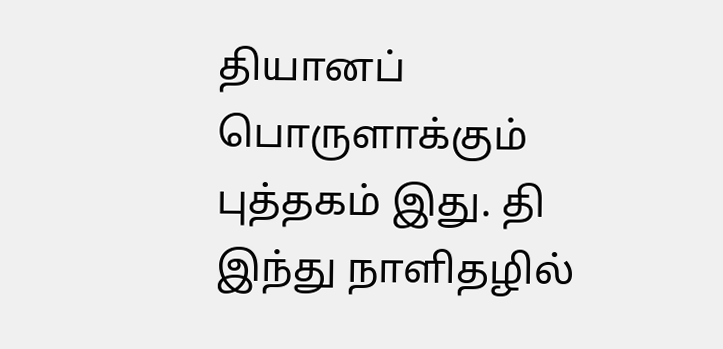தியானப் பொருளாக்கும் புத்தகம் இது. தி இந்து நாளிதழில்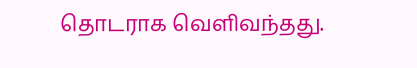தொடராக வெளிவந்தது.